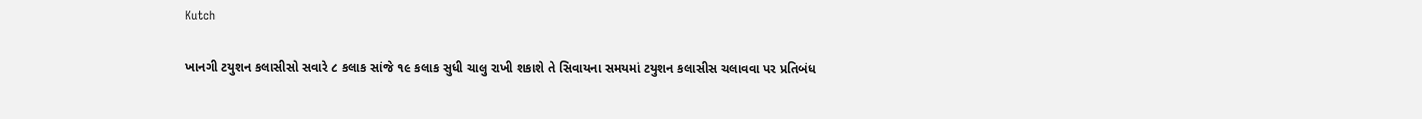Kutch

ખાનગી ટયુશન કલાસીસો સવારે ૮ કલાક સાંજે ૧૯ કલાક સુધી ચાલુ રાખી શકાશે તે સિવાયના સમયમાં ટયુશન કલાસીસ ચલાવવા પર પ્રતિબંધ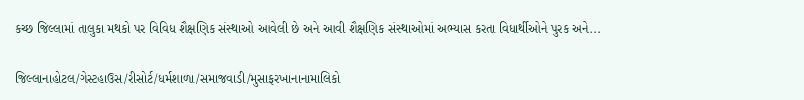કચ્‍છ જિલ્‍લામાં તાલુકા મથકો પર વિવિધ શૈક્ષણિક સંસ્‍થાઓ આવેલી છે અને આવી શૈક્ષણિક સંસ્‍થાઓમાં અભ્‍યાસ કરતા વિધાર્થીઓને પુરક અને...

જિલ્લાનાહોટલ/ગેસ્ટહાઉસ/રીસોર્ટ/ધર્મશાળા/સમાજવાડી/મુસાફરખાનાનામાલિકો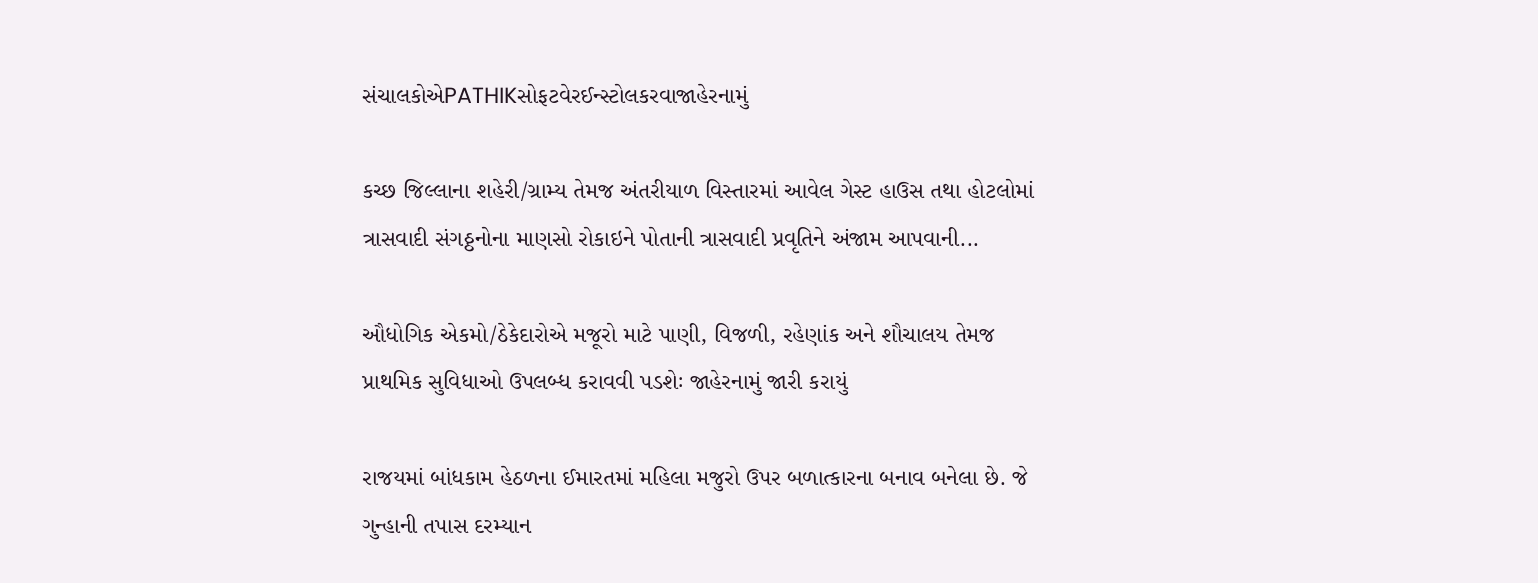સંચાલકોએPATHIKસોફટવેરઈન્સ્ટોલકરવાજાહેરનામું

કચ્છ જિલ્લાના શહેરી/ગ્રામ્ય તેમજ અંતરીયાળ વિસ્તારમાં આવેલ ગેસ્ટ હાઉસ તથા હોટલોમાં ત્રાસવાદી સંગઠ્ઠનોના માણસો રોકાઇને પોતાની ત્રાસવાદી પ્રવૃતિને અંજામ આપવાની...

ઔધોગિક એકમો/ઠેકેદારોએ મજૂરો માટે પાણી, વિજળી, રહેણાંક અને શૌચાલય તેમજ પ્રાથમિક સુવિધાઓ ઉપલબ્‍ધ કરાવવી પડશેઃ જાહેરનામું જારી કરાયું

રાજયમાં બાંધકામ હેઠળના ઈમારતમાં મહિલા મજુરો ઉપર બળાત્કારના બનાવ બનેલા છે. જે ગુન્‍હાની તપાસ દરમ્‍યાન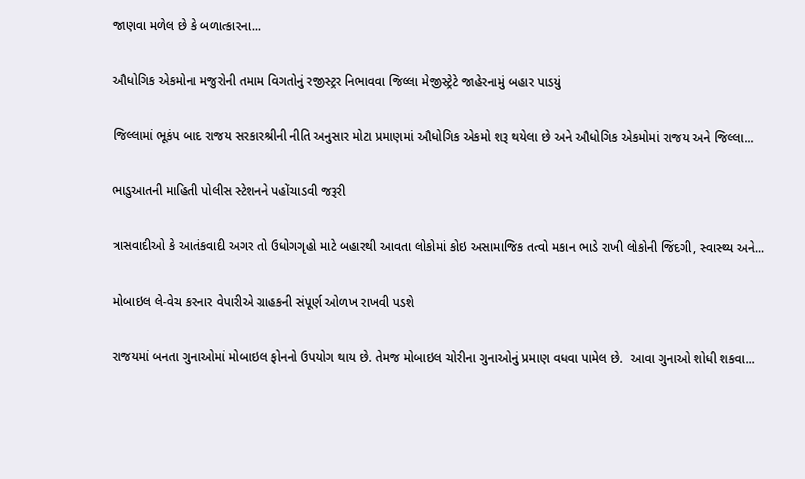જાણવા મળેલ છે કે બળાત્‍કારના...

ઔધોગિક એકમોના મજુરોની તમામ વિગતોનું રજીસ્ટ્રર નિભાવવા જિલ્લા મેજીસ્ટ્રેટે જાહેરનામું બહાર પાડયું

જિલ્લામાં ભૂકંપ બાદ રાજય સરકારશ્રીની નીતિ અનુસાર મોટા પ્રમાણમાં ઔધોગિક એકમો શરૂ થયેલા છે અને ઔધોગિક એકમોમાં રાજય અને જિલ્લા...

ભાડુઆતની માહિતી પોલીસ સ્‍ટેશનને પહોંચાડવી જરૂરી

ત્રાસવાદીઓ કે આતંકવાદી અગર તો ઉધોગગૃહો માટે બહારથી આવતા લોકોમાં કોઇ અસામાજિક તત્‍વો મકાન ભાડે રાખી લોકોની જિંદગી, સ્‍વાસ્‍થ્‍ય અને...

મોબાઇલ લે-વેચ કરનાર વેપારીએ ગ્રાહકની સંપૂર્ણ ઓળખ રાખવી પડશે

રાજયમાં બનતા ગુનાઓમાં મોબાઇલ ફોનનો ઉપયોગ થાય છે. તેમજ મોબાઇલ ચોરીના ગુનાઓનું પ્રમાણ વધવા પામેલ છે.  આવા ગુનાઓ શોધી શકવા...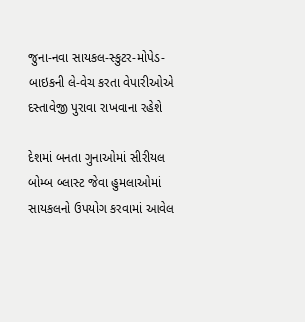જુના-નવા સાયકલ-સ્‍કુટર-મોપેડ-બાઇકની લે-વેચ કરતા વેપારીઓએ દસ્‍તાવેજી પુરાવા રાખવાના રહેશે

દેશમાં બનતા ગુનાઓમાં સીરીયલ બોમ્‍બ બ્‍લાસ્‍ટ જેવા હુમલાઓમાં સાયકલનો ઉપયોગ કરવામાં આવેલ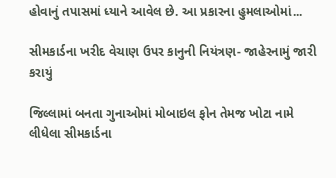હોવાનું તપાસમાં ધ્‍યાને આવેલ છે. આ પ્રકારના હુમલાઓમાં...

સીમકાર્ડના ખરીદ વેચાણ ઉપર કાનુની નિયંત્રણ- જાહેરનામું જારી કરાયું

જિલ્‍લામાં બનતા ગુનાઓમાં મોબાઇલ ફોન તેમજ ખોટા નામે લીધેલા સીમકાર્ડના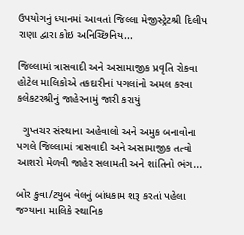ઉપયોગનું ધ્‍યાનમાં આવતાં જિલ્‍લા મેજીસ્‍ટ્રેટશ્રી દિલીપ રાણા દ્વારા કોઇ અનિચ્‍છિનિય...

જિલ્‍લામાં ત્રાસવાદી અને અસામાજીક પ્રવૃતિ રોકવા હોટેલ માલિકોએ તકદારીનાં પગલાંનો અમલ કરવા કલેકટરશ્રીનું જાહેરનામું જારી કરાયું

  ગુપ્‍તચર સંસ્‍થાના અહેવાલો અને અમુક બનાવોના પગલે જિલ્‍લામાં ત્રાસવાદી અને અસામાજીક તત્‍વો આશરો મેળવી જાહેર સલામતી અને શાંતિનો ભંગ...

બોર કુવા/ટયુબ વેલનું બાંધકામ શરૂ કરતાં પહેલા જગ્‍યાના માલિકે સ્‍થાનિક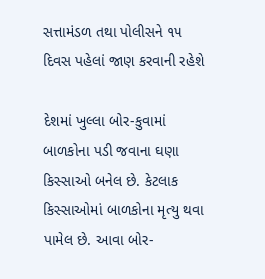સત્તામંડળ તથા પોલીસને ૧૫ દિવસ પહેલાં જાણ કરવાની રહેશે

દેશમાં ખુલ્‍લા બોર-કુવામાં બાળકોના પડી જવાના ઘણા કિસ્‍સાઓ બનેલ છે. કેટલાક કિસ્‍સાઓમાં બાળકોના મૃત્‍યુ થવા પામેલ છે. આવા બોર-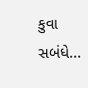કુવા સબંધે...